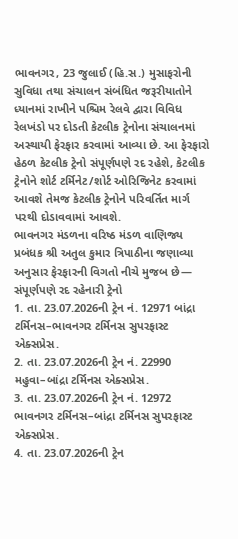ભાવનગર, 23 જુલાઈ (હિ.સ.) મુસાફરોની સુવિધા તથા સંચાલન સંબંધિત જરૂરીયાતોને ધ્યાનમાં રાખીને પશ્ચિમ રેલવે દ્વારા વિવિધ રેલખંડો પર દોડતી કેટલીક ટ્રેનોના સંચાલનમાં અસ્થાયી ફેરફાર કરવામાં આવ્યા છે. આ ફેરફારો હેઠળ કેટલીક ટ્રેનો સંપૂર્ણપણે રદ રહેશે, કેટલીક ટ્રેનોને શોર્ટ ટર્મિનેટ/શોર્ટ ઓરિજિનેટ કરવામાં આવશે તેમજ કેટલીક ટ્રેનોને પરિવર્તિત માર્ગ પરથી દોડાવવામાં આવશે.
ભાવનગર મંડળના વરિષ્ઠ મંડળ વાણિજ્ય પ્રબંધક શ્રી અતુલ કુમાર ત્રિપાઠીના જણાવ્યા અનુસાર ફેરફારની વિગતો નીચે મુજબ છે—
સંપૂર્ણપણે રદ રહેનારી ટ્રેનો
1. તા. 23.07.2026ની ટ્રેન નં. 12971 બાંદ્રા ટર્મિનસ–ભાવનગર ટર્મિનસ સુપરફાસ્ટ એક્સપ્રેસ.
2. તા. 23.07.2026ની ટ્રેન નં. 22990 મહુવા–બાંદ્રા ટર્મિનસ એક્સપ્રેસ.
3. તા. 23.07.2026ની ટ્રેન નં. 12972 ભાવનગર ટર્મિનસ–બાંદ્રા ટર્મિનસ સુપરફાસ્ટ એક્સપ્રેસ.
4. તા. 23.07.2026ની ટ્રેન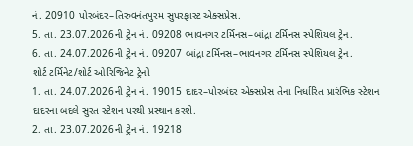નં. 20910 પોરબંદર–તિરુવનંતપુરમ સુપરફાસ્ટ એક્સપ્રેસ.
5. તા. 23.07.2026ની ટ્રેન નં. 09208 ભાવનગર ટર્મિનસ–બાંદ્રા ટર્મિનસ સ્પેશિયલ ટ્રેન.
6. તા. 24.07.2026ની ટ્રેન નં. 09207 બાંદ્રા ટર્મિનસ–ભાવનગર ટર્મિનસ સ્પેશિયલ ટ્રેન.
શોર્ટ ટર્મિનેટ/શોર્ટ ઓરિજિનેટ ટ્રેનો
1. તા. 24.07.2026ની ટ્રેન નં. 19015 દાદર–પોરબંદર એક્સપ્રેસ તેના નિર્ધારિત પ્રારંભિક સ્ટેશન દાદરના બદલે સુરત સ્ટેશન પરથી પ્રસ્થાન કરશે.
2. તા. 23.07.2026ની ટ્રેન નં. 19218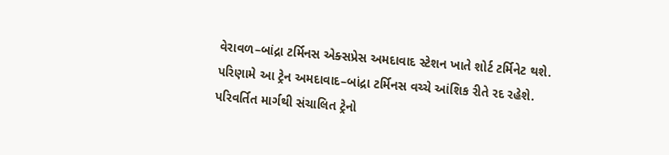વેરાવળ–બાંદ્રા ટર્મિનસ એક્સપ્રેસ અમદાવાદ સ્ટેશન ખાતે શોર્ટ ટર્મિનેટ થશે. પરિણામે આ ટ્રેન અમદાવાદ–બાંદ્રા ટર્મિનસ વચ્ચે આંશિક રીતે રદ રહેશે.
પરિવર્તિત માર્ગથી સંચાલિત ટ્રેનો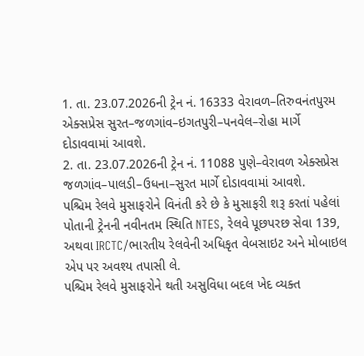1. તા. 23.07.2026ની ટ્રેન નં. 16333 વેરાવળ–તિરુવનંતપુરમ એક્સપ્રેસ સુરત–જળગાંવ–ઇગતપુરી–પનવેલ–રોહા માર્ગે દોડાવવામાં આવશે.
2. તા. 23.07.2026ની ટ્રેન નં. 11088 પુણે–વેરાવળ એક્સપ્રેસ જળગાંવ–પાલડી–ઉધના–સુરત માર્ગે દોડાવવામાં આવશે.
પશ્ચિમ રેલવે મુસાફરોને વિનંતી કરે છે કે મુસાફરી શરૂ કરતાં પહેલાં પોતાની ટ્રેનની નવીનતમ સ્થિતિ NTES, રેલવે પૂછપરછ સેવા 139, અથવા IRCTC/ભારતીય રેલવેની અધિકૃત વેબસાઇટ અને મોબાઇલ એપ પર અવશ્ય તપાસી લે.
પશ્ચિમ રેલવે મુસાફરોને થતી અસુવિધા બદલ ખેદ વ્યક્ત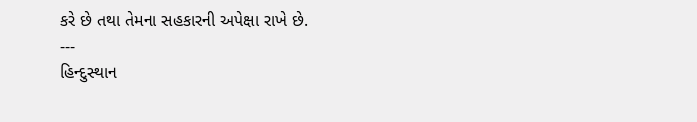કરે છે તથા તેમના સહકારની અપેક્ષા રાખે છે.
---
હિન્દુસ્થાન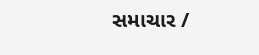સમાચાર /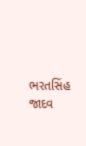ભરતસિંહ જાદવ